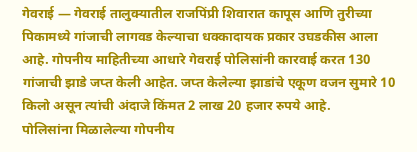गेवराई — गेवराई तालुक्यातील राजपिंप्री शिवारात कापूस आणि तुरीच्या पिकामध्ये गांजाची लागवड केल्याचा धक्कादायक प्रकार उघडकीस आला आहे. गोपनीय माहितीच्या आधारे गेवराई पोलिसांनी कारवाई करत 130 गांजाची झाडे जप्त केली आहेत. जप्त केलेल्या झाडांचे एकूण वजन सुमारे 10 किलो असून त्यांची अंदाजे किंमत 2 लाख 20 हजार रुपये आहे.
पोलिसांना मिळालेल्या गोपनीय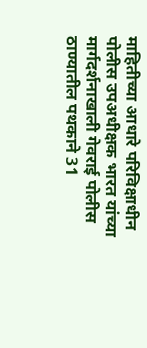माहितीच्या आधारे परिविक्षाधीन पोलीस उपअधीक्षक भारत यांच्या मार्गदर्शनाखाली गेवराई पोलीस ठाण्यातील पथकाने 31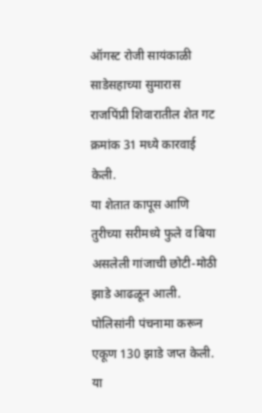ऑगस्ट रोजी सायंकाळी साडेसहाच्या सुमारास राजपिंप्री शिवारातील शेत गट क्रमांक 31 मध्ये कारवाई केली.
या शेतात कापूस आणि तुरीच्या सरीमध्ये फुले व बिया असलेली गांजाची छोटी-मोठी झाडे आढळून आली. पोलिसांनी पंचनामा करून एकूण 130 झाडे जप्त केली. या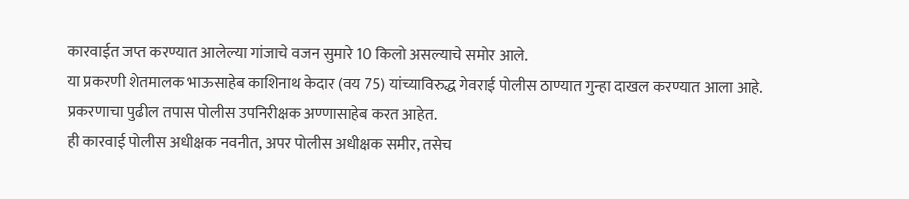कारवाईत जप्त करण्यात आलेल्या गांजाचे वजन सुमारे 10 किलो असल्याचे समोर आले.
या प्रकरणी शेतमालक भाऊसाहेब काशिनाथ केदार (वय 75) यांच्याविरुद्ध गेवराई पोलीस ठाण्यात गुन्हा दाखल करण्यात आला आहे. प्रकरणाचा पुढील तपास पोलीस उपनिरीक्षक अण्णासाहेब करत आहेत.
ही कारवाई पोलीस अधीक्षक नवनीत, अपर पोलीस अधीक्षक समीर, तसेच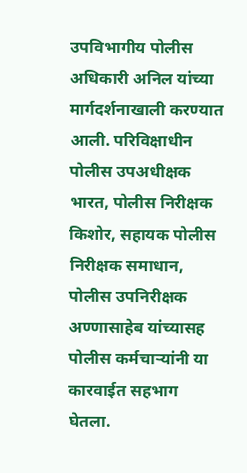उपविभागीय पोलीस अधिकारी अनिल यांच्या मार्गदर्शनाखाली करण्यात आली. परिविक्षाधीन पोलीस उपअधीक्षक भारत, पोलीस निरीक्षक किशोर, सहायक पोलीस निरीक्षक समाधान, पोलीस उपनिरीक्षक अण्णासाहेब यांच्यासह पोलीस कर्मचाऱ्यांनी या कारवाईत सहभाग घेतला.